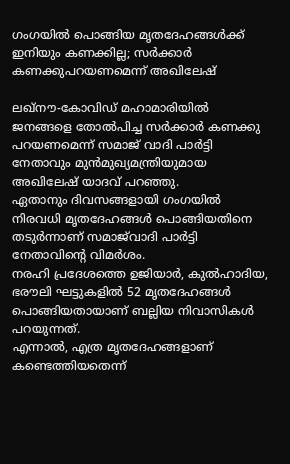ഗംഗയില്‍ പൊങ്ങിയ മൃതദേഹങ്ങള്‍ക്ക് ഇനിയും കണക്കില്ല; സര്‍ക്കാര്‍ കണക്കുപറയണമെന്ന് അഖിലേഷ്

ലഖ്‌നൗ-കോവിഡ് മഹാമാരിയില്‍ ജനങ്ങളെ തോല്‍പിച്ച സര്‍ക്കാര്‍ കണക്കു പറയണമെന്ന് സമാജ് വാദി പാര്‍ട്ടി നേതാവും മുന്‍മുഖ്യമന്ത്രിയുമായ അഖിലേഷ് യാദവ് പറഞ്ഞു.
ഏതാനും ദിവസങ്ങളായി ഗംഗയില്‍ നിരവധി മൃതദേഹങ്ങള്‍ പൊങ്ങിയതിനെ തടുര്‍ന്നാണ് സമാജ്‌വാദി പാര്‍ട്ടി നേതാവിന്റെ വിമര്‍ശം.
നരഹി പ്രദേശത്തെ ഉജിയാര്‍, കുല്‍ഹാദിയ, ഭരൗലി ഘട്ടുകളില്‍ 52 മൃതദേഹങ്ങള്‍ പൊങ്ങിയതായാണ് ബല്ലിയ നിവാസികള്‍ പറയുന്നത്.
എന്നാല്‍, എത്ര മൃതദേഹങ്ങളാണ് കണ്ടെത്തിയതെന്ന്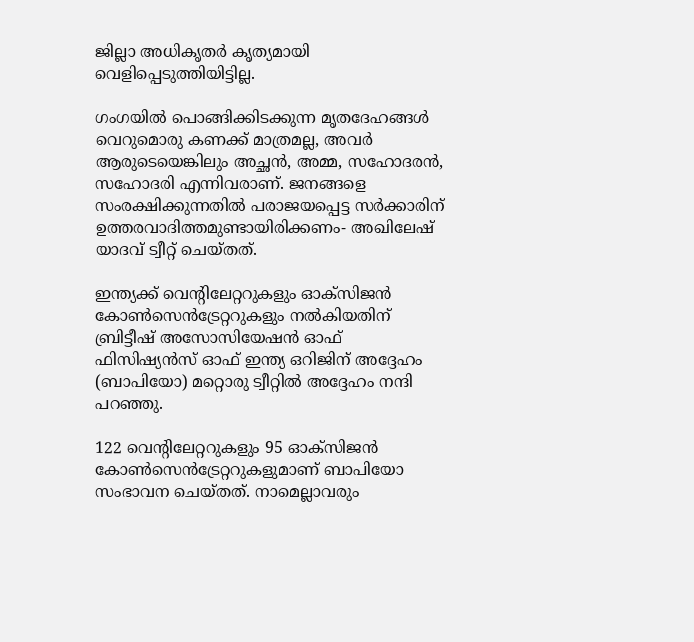ജില്ലാ അധികൃതര്‍ കൃത്യമായി വെളിപ്പെടുത്തിയിട്ടില്ല.

ഗംഗയില്‍ പൊങ്ങിക്കിടക്കുന്ന മൃതദേഹങ്ങള്‍ വെറുമൊരു കണക്ക് മാത്രമല്ല, അവര്‍ ആരുടെയെങ്കിലും അച്ഛന്‍, അമ്മ, സഹോദരന്‍, സഹോദരി എന്നിവരാണ്. ജനങ്ങളെ സംരക്ഷിക്കുന്നതില്‍ പരാജയപ്പെട്ട സര്‍ക്കാരിന് ഉത്തരവാദിത്തമുണ്ടായിരിക്കണം- അഖിലേഷ് യാദവ് ട്വീറ്റ് ചെയ്തത്.

ഇന്ത്യക്ക് വെന്റിലേറ്ററുകളും ഓക്‌സിജന്‍ കോണ്‍സെന്‍ട്രേറ്ററുകളും നല്‍കിയതിന് ബ്രിട്ടീഷ് അസോസിയേഷന്‍ ഓഫ് ഫിസിഷ്യന്‍സ് ഓഫ് ഇന്ത്യ ഒറിജിന് അദ്ദേഹം  (ബാപിയോ) മറ്റൊരു ട്വീറ്റില്‍ അദ്ദേഹം നന്ദി പറഞ്ഞു.

122 വെന്റിലേറ്ററുകളും 95 ഓക്‌സിജന്‍ കോണ്‍സെന്‍ട്രേറ്ററുകളുമാണ് ബാപിയോ സംഭാവന ചെയ്തത്. നാമെല്ലാവരും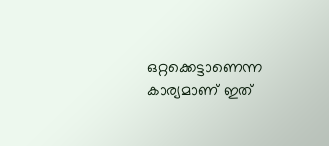ഒറ്റക്കെട്ടാണെന്ന കാര്യമാണ് ഇത്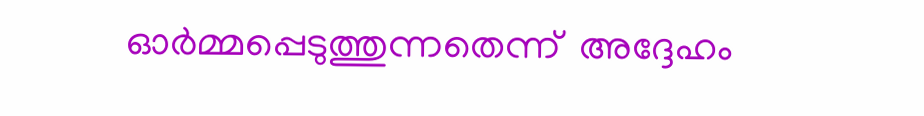ഓര്‍മ്മപ്പെടുത്തുന്നതെന്ന്  അദ്ദേഹം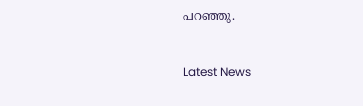പറഞ്ഞു.



Latest News